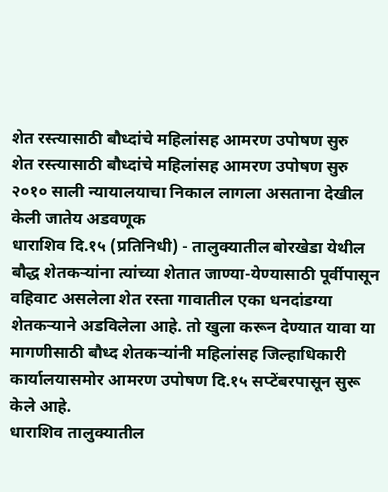शेत रस्त्यासाठी बौध्दांचे महिलांसह आमरण उपोषण सुरु
शेत रस्त्यासाठी बौध्दांचे महिलांसह आमरण उपोषण सुरु
२०१० साली न्यायालयाचा निकाल लागला असताना देखील केली जातेय अडवणूक
धाराशिव दि.१५ (प्रतिनिधी) - तालुक्यातील बोरखेडा येथील बौद्ध शेतकऱ्यांना त्यांच्या शेतात जाण्या-येण्यासाठी पूर्वीपासून वहिवाट असलेला शेत रस्ता गावातील एका धनदांडग्या शेतकऱ्याने अडविलेला आहे. तो खुला करून देण्यात यावा या मागणीसाठी बौध्द शेतकऱ्यांनी महिलांसह जिल्हाधिकारी कार्यालयासमोर आमरण उपोषण दि.१५ सप्टेंबरपासून सुरू केले आहे.
धाराशिव तालुक्यातील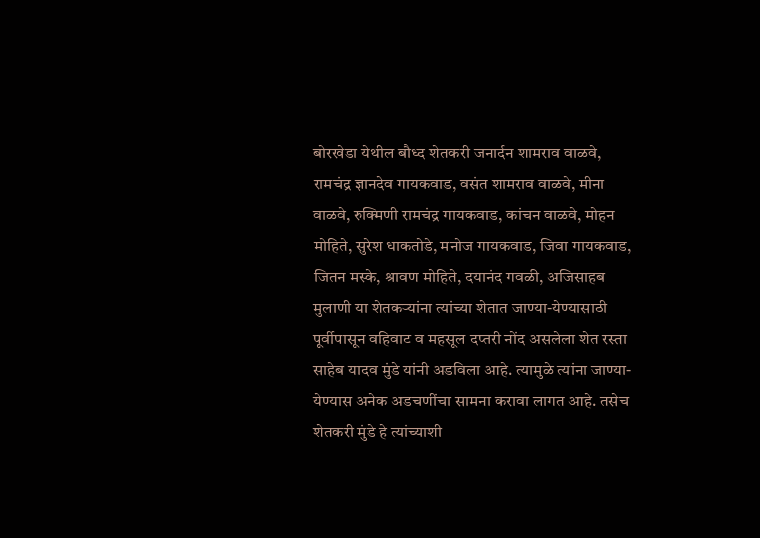बोरखेडा येथील बौध्द शेतकरी जनार्दन शामराव वाळवे, रामचंद्र ज्ञानदेव गायकवाड, वसंत शामराव वाळवे, मीना वाळवे, रुक्मिणी रामचंद्र गायकवाड, कांचन वाळवे, मोहन मोहिते, सुरेश धाकतोडे, मनोज गायकवाड, जिवा गायकवाड, जितन मस्के, श्रावण मोहिते, दयानंद गवळी, अजिसाहब मुलाणी या शेतकऱ्यांना त्यांच्या शेतात जाण्या-येण्यासाठी पूर्वीपासून वहिवाट व महसूल दप्तरी नोंद असलेला शेत रस्ता साहेब यादव मुंडे यांनी अडविला आहे. त्यामुळे त्यांना जाण्या-येण्यास अनेक अडचणींचा सामना करावा लागत आहे. तसेच शेतकरी मुंडे हे त्यांच्याशी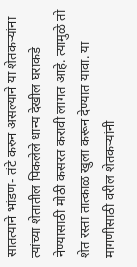सातत्याने भांडण- तंटे करुन असल्याने या शेतकऱ्यांना त्यांच्या शेतातील पिकलेले धान्य देखील घराकडे नेण्यासाठी मोठी कसरत करावी लागत आहे. त्यामुळे तो शेत रस्ता तात्काळ खुला करून देण्यात यावा. या मागणीसाठी वरील शेतकऱ्यांनी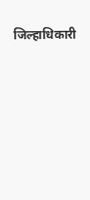जिल्हाधिकारी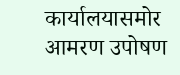कार्यालयासमोर आमरण उपोषण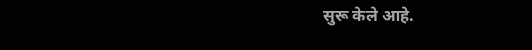सुरू केले आहे.